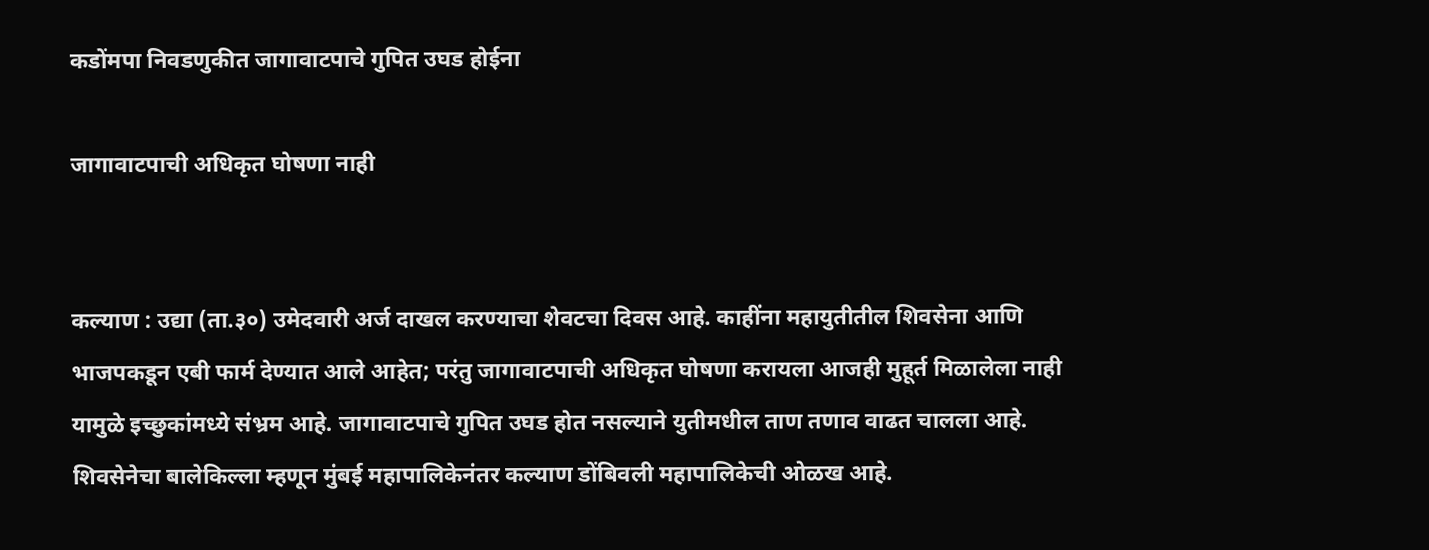कडोंमपा निवडणुकीत जागावाटपाचे गुपित उघड होईना

जागावाटपाची अधिकृत घोषणा नाही


कल्याण : उद्या (ता.३०) उमेदवारी अर्ज दाखल करण्याचा शेवटचा दिवस आहे. काहींना महायुतीतील शिवसेना आणि भाजपकडून एबी फार्म देण्यात आले आहेत; परंतु जागावाटपाची अधिकृत घोषणा करायला आजही मुहूर्त मिळालेला नाही यामुळे इच्छुकांमध्ये संभ्रम आहे. जागावाटपाचे गुपित उघड होत नसल्याने युतीमधील ताण तणाव वाढत चालला आहे. शिवसेनेचा बालेकिल्ला म्हणून मुंबई महापालिकेनंतर कल्याण डोंबिवली महापालिकेची ओळख आहे.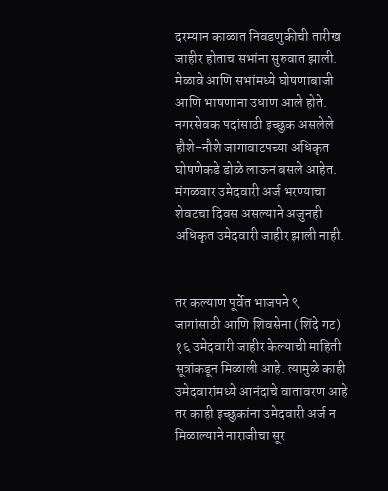दरम्यान काळात निवडणुकीची तारीख जाहीर होताच सभांना सुरुवात झाली. मेळावे आणि सभांमध्ये घोषणाबाजी आणि भाषणाना उधाण आले होते. नगरसेवक पदांसाठी इच्छुक असलेले हौशे-नौशे जागावाटपच्या अधिकृत घोषणेकडे डोळे लाऊन बसले आहेत. मंगळवार उमेदवारी अर्ज भरण्याचा शेवटचा दिवस असल्याने अजुनही अधिकृत उमेदवारी जाहीर झाली नाही.


तर कल्याण पूर्वेत भाजपने ९ जागांसाठी आणि शिवसेना (शिंदे गट) १६ उमेदवारी जाहीर केल्याची माहिती सूत्रांकडून मिळाली आहे. त्यामुळे काही उमेदवारांमध्ये आनंदाचे वातावरण आहे तर काही इच्छुकांना उमेदवारी अर्ज न मिळाल्याने नाराजीचा सूर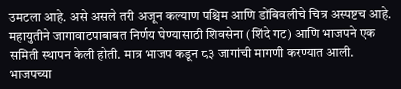उमटला आहे. असे असले तरी अजून कल्याण पश्चिम आणि डोंबिवलीचे चित्र अस्पष्टच आहे. महायुतीने जागावाटपाबाबत निर्णय घेण्यासाठी शिवसेना (शिंदे गट) आणि भाजपने एक समिती स्थापन केली होती. मात्र भाजप कडून ८३ जागांची मागणी करण्यात आली. भाजपच्या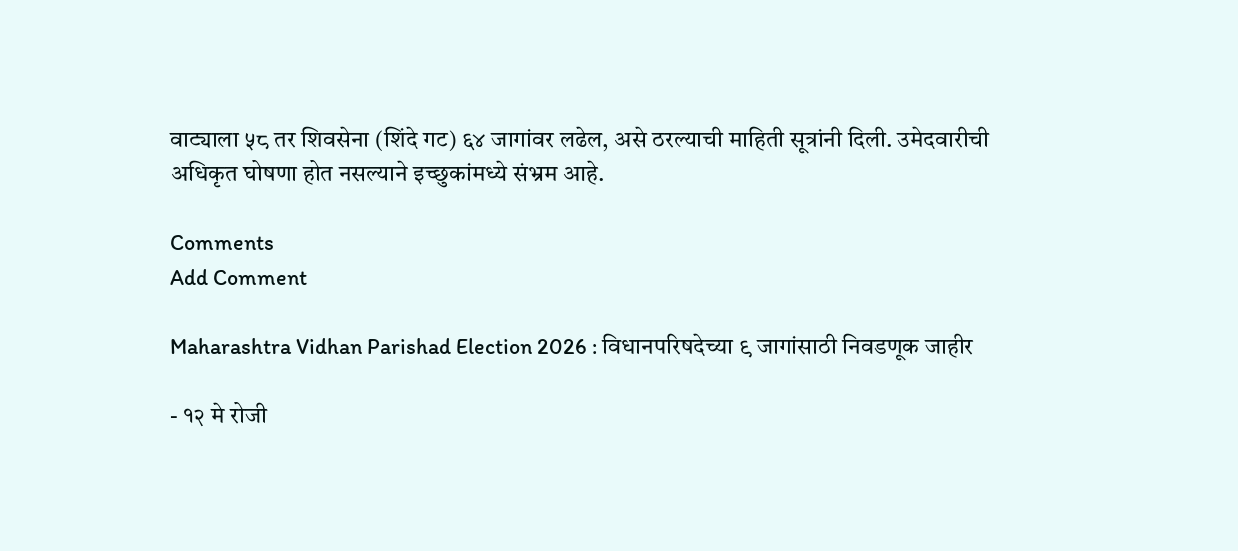वाट्याला ५८ तर शिवसेना (शिंदे गट) ६४ जागांवर लढेल, असे ठरल्याची माहिती सूत्रांनी दिली. उमेदवारीची अधिकृत घोषणा होत नसल्याने इच्छुकांमध्ये संभ्रम आहे.

Comments
Add Comment

Maharashtra Vidhan Parishad Election 2026 : विधानपरिषदेच्या ९ जागांसाठी निवडणूक जाहीर

- १२ मे रोजी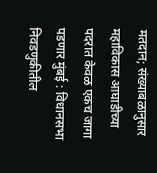मतदान; संख्याबळानुसार महाविकास आघाडीच्या पदरात केवळ एकच जागा पडणार मुंबई : विधानसभा निवडणुकीतील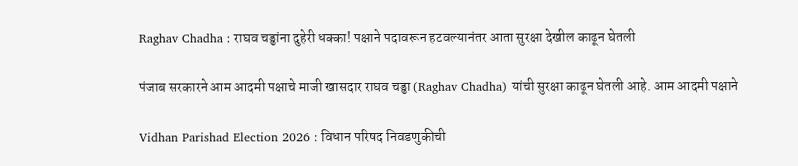Raghav Chadha : राघव चड्ढांना दुहेरी धक्का! पक्षाने पदावरून हटवल्यानंतर आता सुरक्षा देखील काढून घेतली

पंजाब सरकारने आम आदमी पक्षाचे माजी खासदार राघव चड्ढा (Raghav Chadha) यांची सुरक्षा काढून घेतली आहे. आम आदमी पक्षाने

Vidhan Parishad Election 2026 : विधान परिषद निवडणुकीची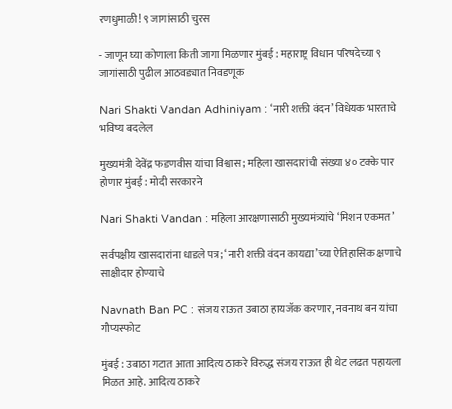रणधुमाळी! ९ जागांसाठी चुरस

- जाणून घ्या कोणाला किती जागा मिळणार मुंबई : महाराष्ट्र विधान परिषदेच्या ९ जागांसाठी पुढील आठवड्यात निवडणूक

Nari Shakti Vandan Adhiniyam : ‘नारी शक्ती वंदन’ विधेयक भारताचे भविष्य बदलेल

मुख्यमंत्री देवेंद्र फडणवीस यांचा विश्वास; महिला खासदारांची संख्या ४० टक्के पार होणार मुंबई : मोदी सरकारने

Nari Shakti Vandan : महिला आरक्षणासाठी मुख्यमंत्र्यांचे ‘मिशन एकमत’

सर्वपक्षीय खासदारांना धाडले पत्र; ‘नारी शक्ती वंदन कायद्या’च्या ऐतिहासिक क्षणाचे साक्षीदार होण्याचे

Navnath Ban PC : संजय राऊत उबाठा हायजॅक करणार, नवनाथ बन यांचा गौप्यस्फोट

मुंबई : उबाठा गटात आता आदित्य ठाकरे विरुद्ध संजय राऊत ही थेट लढत पहायला मिळत आहे. आदित्य ठाकरे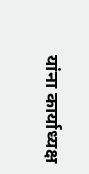यांना कार्याध्यक्ष